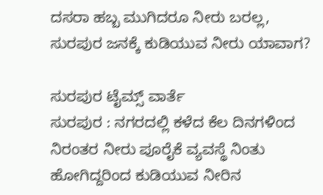ದಸರಾ ಹಬ್ಬ ಮುಗಿದರೂ ನೀರು ಬರಲ್ಲ, ಸುರಪುರ ಜನಕ್ಕೆ ಕುಡಿಯುವ ನೀರು ಯಾವಾಗ?

ಸುರಪುರ ಟೈಮ್ಸ್ ವಾರ್ತೆ
ಸುರಪುರ : ನಗರದಲ್ಲಿ ಕಳೆದ ಕೆಲ ದಿನಗಳಿಂದ ನಿರಂತರ ನೀರು ಪೂರೈಕೆ ವ್ಯವಸ್ಥೆ ನಿಂತು ಹೋಗಿದ್ದರಿಂದ ಕುಡಿಯುವ ನೀರಿನ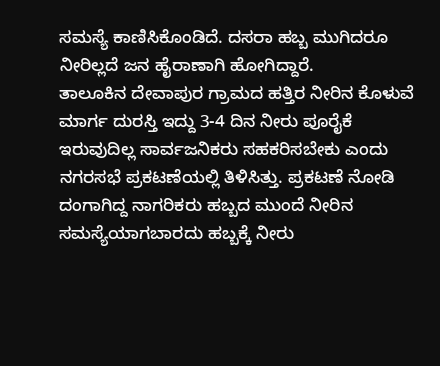ಸಮಸ್ಯೆ ಕಾಣಿಸಿಕೊಂಡಿದೆ. ದಸರಾ ಹಬ್ಬ ಮುಗಿದರೂ ನೀರಿಲ್ಲದೆ ಜನ ಹೈರಾಣಾಗಿ ಹೋಗಿದ್ದಾರೆ.
ತಾಲೂಕಿನ ದೇವಾಪುರ ಗ್ರಾಮದ ಹತ್ತಿರ ನೀರಿನ ಕೊಳುವೆ ಮಾರ್ಗ ದುರಸ್ತಿ ಇದ್ದು 3-4 ದಿನ ನೀರು ಪೂರೈಕೆ ಇರುವುದಿಲ್ಲ ಸಾರ್ವಜನಿಕರು ಸಹಕರಿಸಬೇಕು ಎಂದು ನಗರಸಭೆ ಪ್ರಕಟಣೆಯಲ್ಲಿ ತಿಳಿಸಿತ್ತು. ಪ್ರಕಟಣೆ ನೋಡಿ ದಂಗಾಗಿದ್ದ ನಾಗರಿಕರು ಹಬ್ಬದ ಮುಂದೆ ನೀರಿನ ಸಮಸ್ಯೆಯಾಗಬಾರದು ಹಬ್ಬಕ್ಕೆ ನೀರು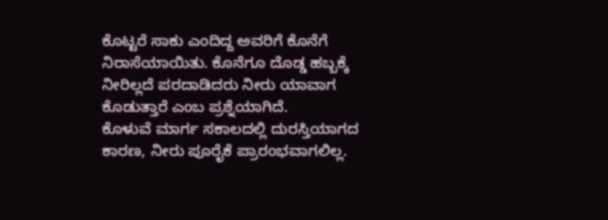ಕೊಟ್ಟರೆ ಸಾಕು ಎಂದಿದ್ದ ಅವರಿಗೆ ಕೊನೆಗೆ ನಿರಾಸೆಯಾಯಿತು. ಕೊನೆಗೂ ದೊಡ್ಡ ಹಬ್ಬಕ್ಕೆ ನೀರಿಲ್ಲದೆ ಪರದಾಡಿದರು ನೀರು ಯಾವಾಗ ಕೊಡುತ್ತಾರೆ ಎಂಬ ಪ್ರಶ್ನೆಯಾಗಿದೆ.
ಕೊಳುವೆ ಮಾರ್ಗ ಸಕಾಲದಲ್ಲಿ ದುರಸ್ತಿಯಾಗದ ಕಾರಣ, ನೀರು ಪೂರೈಕೆ ಪ್ರಾರಂಭವಾಗಲಿಲ್ಲ.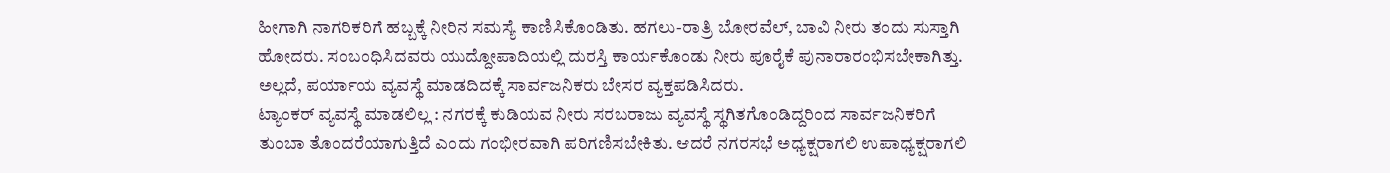ಹೀಗಾಗಿ ನಾಗರಿಕರಿಗೆ ಹಬ್ಬಕ್ಕೆ ನೀರಿನ ಸಮಸ್ಯೆ ಕಾಣಿಸಿಕೊಂಡಿತು. ಹಗಲು-ರಾತ್ರಿ ಬೋರವೆಲ್, ಬಾವಿ ನೀರು ತಂದು ಸುಸ್ತಾಗಿ ಹೋದರು. ಸಂಬಂಧಿಸಿದವರು ಯುದ್ದೋಪಾದಿಯಲ್ಲಿ ದುರಸ್ತಿ ಕಾರ್ಯಕೊಂಡು ನೀರು ಪೂರೈಕೆ ಪುನಾರಾರಂಭಿಸಬೇಕಾಗಿತ್ತು. ಅಲ್ಲದೆ, ಪರ್ಯಾಯ ವ್ಯವಸ್ಥೆ ಮಾಡದಿದಕ್ಕೆ ಸಾರ್ವಜನಿಕರು ಬೇಸರ ವ್ಯಕ್ತಪಡಿಸಿದರು.
ಟ್ಯಾಂಕರ್ ವ್ಯವಸ್ಥೆ ಮಾಡಲಿಲ್ಲ : ನಗರಕ್ಕೆ ಕುಡಿಯವ ನೀರು ಸರಬರಾಜು ವ್ಯವಸ್ಥೆ ಸ್ಥಗಿತಗೊಂಡಿದ್ದರಿಂದ ಸಾರ್ವಜನಿಕರಿಗೆ ತುಂಬಾ ತೊಂದರೆಯಾಗುತ್ತಿದೆ ಎಂದು ಗಂಭೀರವಾಗಿ ಪರಿಗಣಿಸಬೇಕಿತು. ಆದರೆ ನಗರಸಭೆ ಅಧ್ಯಕ್ಷರಾಗಲಿ ಉಪಾಧ್ಯಕ್ಷರಾಗಲಿ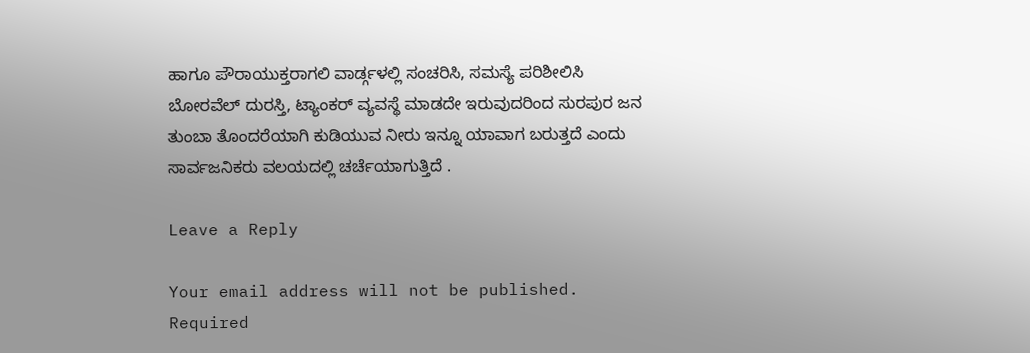ಹಾಗೂ ಪೌರಾಯುಕ್ತರಾಗಲಿ ವಾರ್ಡ್ಗಳಲ್ಲಿ ಸಂಚರಿಸಿ, ಸಮಸ್ಯೆ ಪರಿಶೀಲಿಸಿ ಬೋರವೆಲ್ ದುರಸ್ತಿ, ಟ್ಯಾಂಕರ್ ವ್ಯವಸ್ಥೆ ಮಾಡದೇ ಇರುವುದರಿಂದ ಸುರಪುರ ಜನ ತುಂಬಾ ತೊಂದರೆಯಾಗಿ ಕುಡಿಯುವ ನೀರು ಇನ್ನೂ ಯಾವಾಗ ಬರುತ್ತದೆ ಎಂದು ಸಾರ್ವಜನಿಕರು ವಲಯದಲ್ಲಿ ಚರ್ಚೆಯಾಗುತ್ತಿದೆ .

Leave a Reply

Your email address will not be published. Required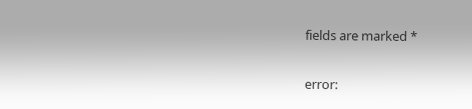fields are marked *

error: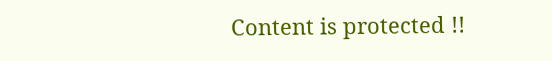Content is protected !!